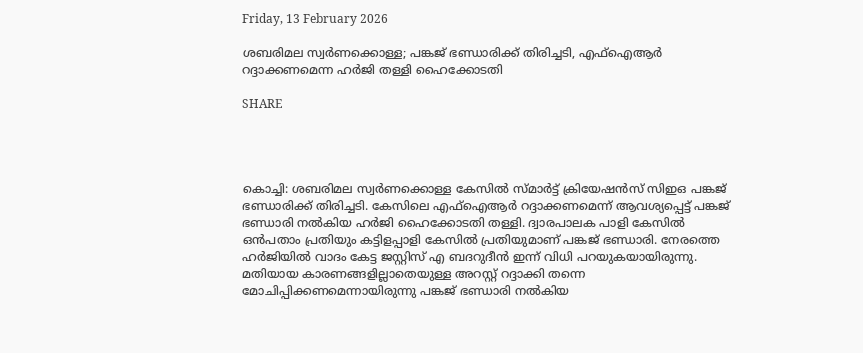Friday, 13 February 2026

ശബരിമല സ്വർണക്കൊള്ള; പങ്കജ് ഭണ്ഡാരിക്ക് തിരിച്ചടി, എഫ്ഐആർ റദ്ദാക്കണമെന്ന ഹർജി തള്ളി ഹൈക്കോടതി

SHARE




കൊച്ചി: ശബരിമല സ്വര്‍ണക്കൊള്ള കേസില്‍ സ്മാര്‍ട്ട് ക്രിയേഷന്‍സ് സിഇഒ പങ്കജ് ഭണ്ഡാരിക്ക് തിരിച്ചടി. കേസിലെ എഫ്‌ഐആര്‍ റദ്ദാക്കണമെന്ന് ആവശ്യപ്പെട്ട് പങ്കജ് ഭണ്ഡാരി നല്‍കിയ ഹര്‍ജി ഹൈക്കോടതി തള്ളി. ദ്വാരപാലക പാളി കേസില്‍ ഒന്‍പതാം പ്രതിയും കട്ടിളപ്പാളി കേസില്‍ പ്രതിയുമാണ് പങ്കജ് ഭണ്ഡാരി. നേരത്തെ ഹര്‍ജിയില്‍ വാദം കേട്ട ജസ്റ്റിസ് എ ബദറുദീന്‍ ഇന്ന് വിധി പറയുകയായിരുന്നു. മതിയായ കാരണങ്ങളില്ലാതെയുള്ള അറസ്റ്റ് റദ്ദാക്കി തന്നെ മോചിപ്പിക്കണമെന്നായിരുന്നു പങ്കജ് ഭണ്ഡാരി നല്‍കിയ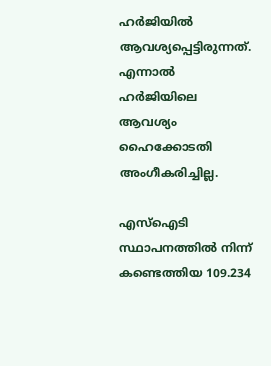ഹര്‍ജിയില്‍ ആവശ്യപ്പെട്ടിരുന്നത്. എന്നാല്‍ ഹര്‍ജിയിലെ ആവശ്യം ഹൈക്കോടതി അംഗീകരിച്ചില്ല.

എസ്‌ഐടി സ്ഥാപനത്തില്‍ നിന്ന് കണ്ടെത്തിയ 109.234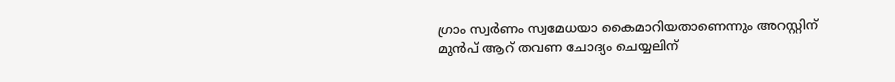ഗ്രാം സ്വര്‍ണം സ്വമേധയാ കൈമാറിയതാണെന്നും അറസ്റ്റിന് മുന്‍പ് ആറ് തവണ ചോദ്യം ചെയ്യലിന്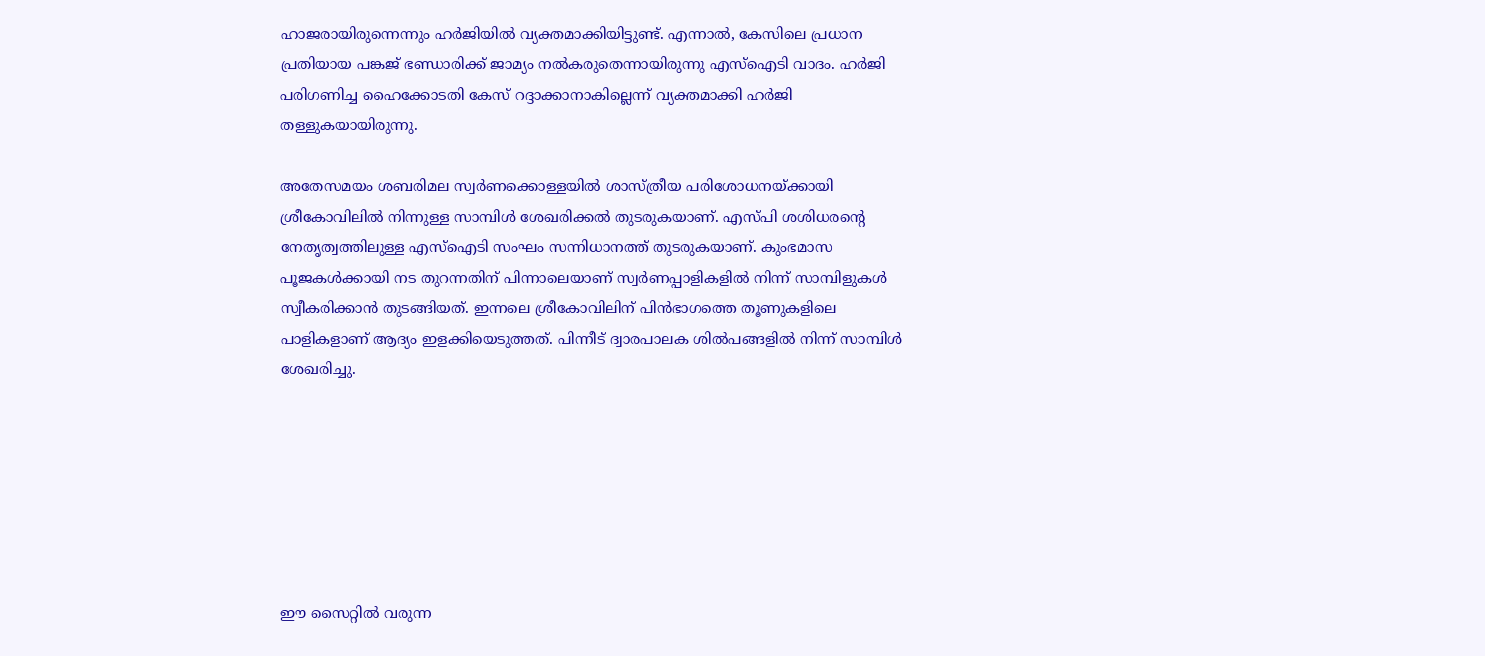ഹാജരായിരുന്നെന്നും ഹര്‍ജിയില്‍ വ്യക്തമാക്കിയിട്ടുണ്ട്. എന്നാല്‍, കേസിലെ പ്രധാന പ്രതിയായ പങ്കജ് ഭണ്ഡാരിക്ക് ജാമ്യം നല്‍കരുതെന്നായിരുന്നു എസ്‌ഐടി വാദം. ഹര്‍ജി പരിഗണിച്ച ഹൈക്കോടതി കേസ് റദ്ദാക്കാനാകില്ലെന്ന് വ്യക്തമാക്കി ഹര്‍ജി തള്ളുകയായിരുന്നു.

അതേസമയം ശബരിമല സ്വര്‍ണക്കൊള്ളയില്‍ ശാസ്ത്രീയ പരിശോധനയ്ക്കായി ശ്രീകോവിലില്‍ നിന്നുള്ള സാമ്പിള്‍ ശേഖരിക്കല്‍ തുടരുകയാണ്. എസ്പി ശശിധരന്റെ നേതൃത്വത്തിലുള്ള എസ്ഐടി സംഘം സന്നിധാനത്ത് തുടരുകയാണ്. കുംഭമാസ പൂജകള്‍ക്കായി നട തുറന്നതിന് പിന്നാലെയാണ് സ്വര്‍ണപ്പാളികളില്‍ നിന്ന് സാമ്പിളുകള്‍ സ്വീകരിക്കാന്‍ തുടങ്ങിയത്. ഇന്നലെ ശ്രീകോവിലിന് പിന്‍ഭാഗത്തെ തൂണുകളിലെ പാളികളാണ് ആദ്യം ഇളക്കിയെടുത്തത്. പിന്നീട് ദ്വാരപാലക ശില്‍പങ്ങളില്‍ നിന്ന് സാമ്പിള്‍ ശേഖരിച്ചു.







ഈ സൈറ്റിൽ വരുന്ന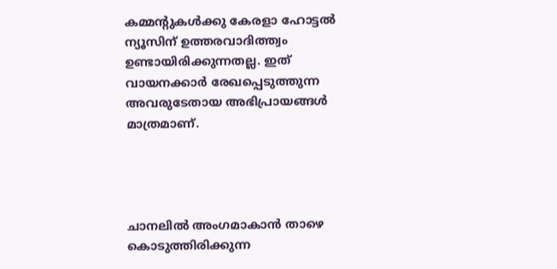കമ്മന്റുകൾക്കു കേരളാ ഹോട്ടൽ ന്യൂസിന് ഉത്തരവാദിത്ത്വം ഉണ്ടായിരിക്കുന്നതല്ല. ഇത് വായനക്കാർ രേഖപ്പെടുത്തുന്ന അവരുടേതായ അഭിപ്രായങ്ങൾ മാത്രമാണ്.




ചാനലിൽ അംഗമാകാൻ താഴെ കൊടുത്തിരിക്കുന്ന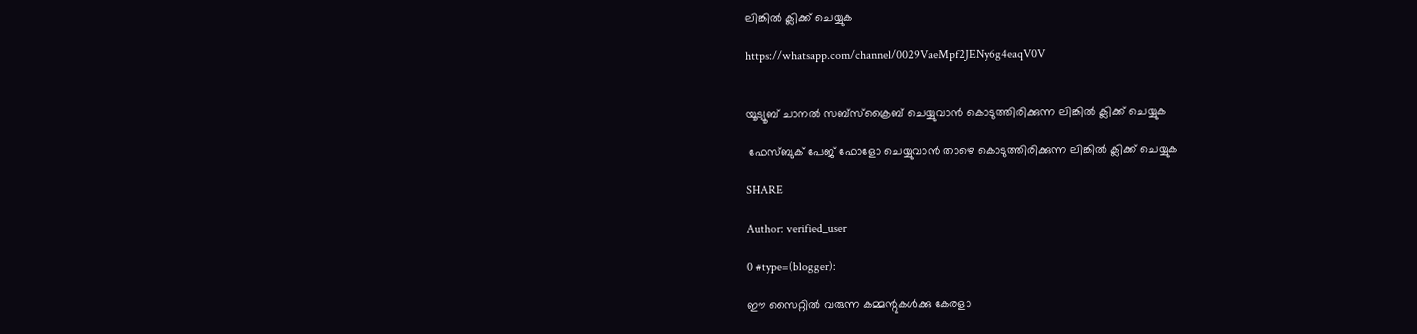ലിങ്കിൽ ക്ലിക്ക് ചെയ്യുക

https://whatsapp.com/channel/0029VaeMpf2JENy6g4eaqV0V


യൂട്യൂബ് ചാനൽ സബ്സ്ക്രൈബ് ചെയ്യുവാൻ കൊടുത്തിരിക്കുന്ന ലിങ്കിൽ ക്ലിക്ക് ചെയ്യുക

 ഫേസ്ബുക് പേജ് ഫോളോ ചെയ്യുവാൻ താഴെ കൊടുത്തിരിക്കുന്ന ലിങ്കിൽ ക്ലിക്ക് ചെയ്യുക

SHARE

Author: verified_user

0 #type=(blogger):

ഈ സൈറ്റിൽ വരുന്ന കമ്മന്റുകൾക്കു കേരളാ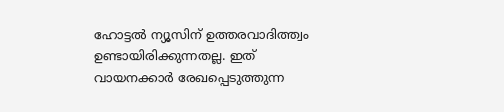ഹോട്ടൽ ന്യൂസിന് ഉത്തരവാദിത്ത്വം ഉണ്ടായിരിക്കുന്നതല്ല. ഇത് വായനക്കാർ രേഖപ്പെടുത്തുന്ന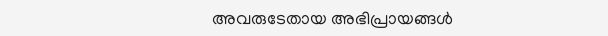അവരുടേതായ അഭിപ്രായങ്ങൾ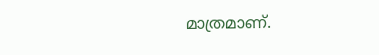മാത്രമാണ്.